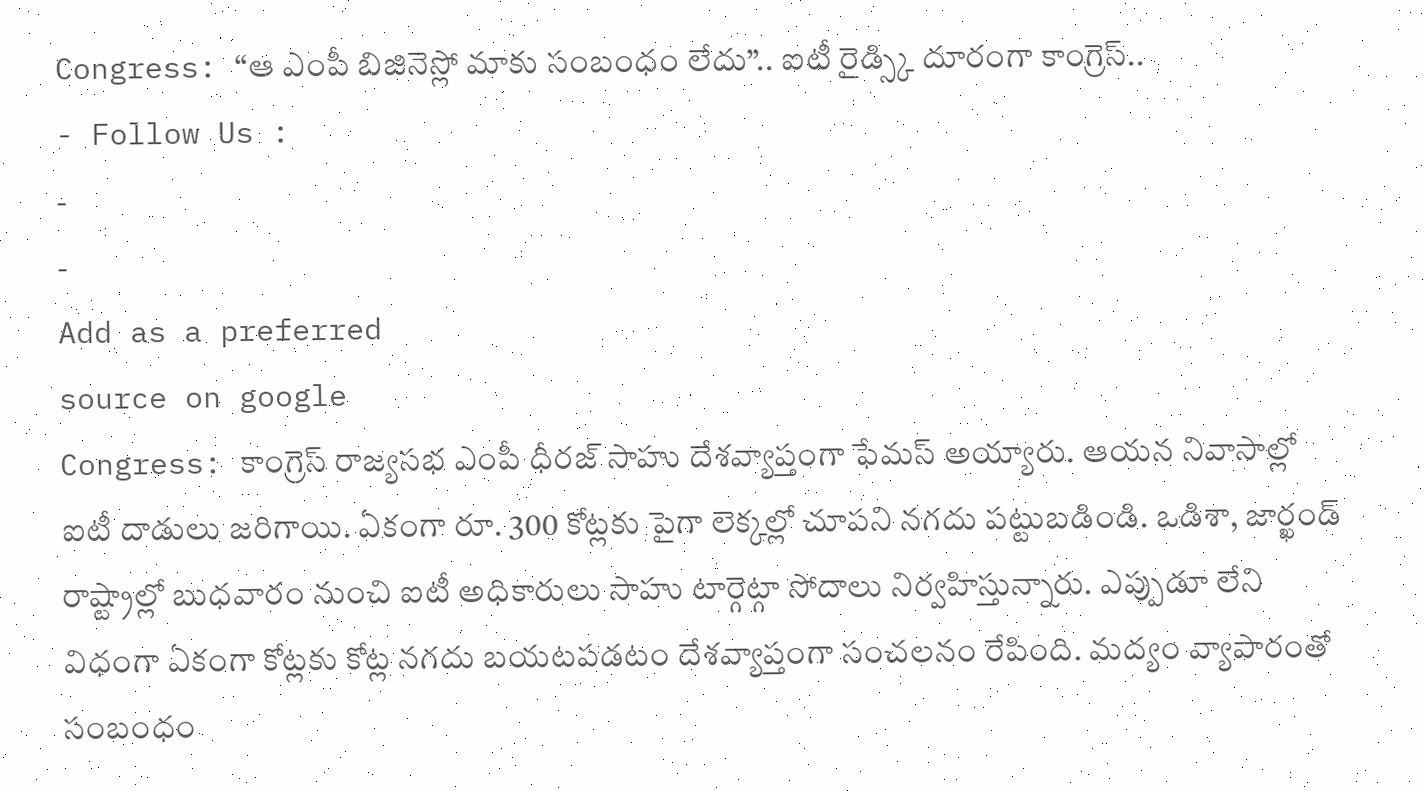Congress: “ఆ ఎంపీ బిజినెస్లో మాకు సంబంధం లేదు”.. ఐటీ రైడ్స్కి దూరంగా కాంగ్రెస్..
- Follow Us :
-
-
Add as a preferred
source on google
Congress: కాంగ్రెస్ రాజ్యసభ ఎంపీ ధీరజ్ సాహు దేశవ్యాప్తంగా ఫేమస్ అయ్యారు. ఆయన నివాసాల్లో ఐటీ దాడులు జరిగాయి. ఏకంగా రూ. 300 కోట్లకు పైగా లెక్కల్లో చూపని నగదు పట్టుబడిండి. ఒడిశా, జార్ఖండ్ రాష్ట్రాల్లో బుధవారం నుంచి ఐటీ అధికారులు సాహు టార్గెట్గా సోదాలు నిర్వహిస్తున్నారు. ఎప్పుడూ లేని విధంగా ఏకంగా కోట్లకు కోట్ల నగదు బయటపడటం దేశవ్యాప్తంగా సంచలనం రేపింది. మద్యం వ్యాపారంతో సంబంధం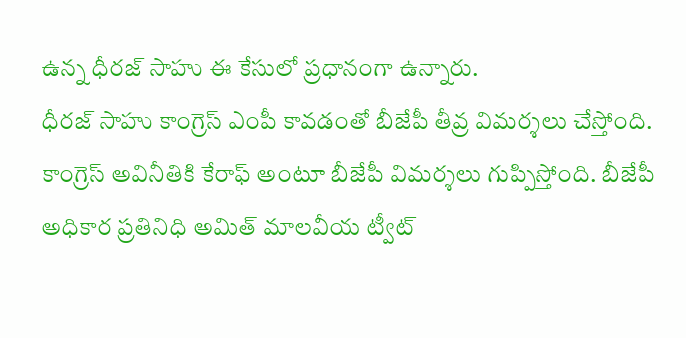ఉన్న ధీరజ్ సాహు ఈ కేసులో ప్రధానంగా ఉన్నారు.
ధీరజ్ సాహు కాంగ్రెస్ ఎంపీ కావడంతో బీజేపీ తీవ్ర విమర్శలు చేస్తోంది. కాంగ్రెస్ అవినీతికి కేరాఫ్ అంటూ బీజేపీ విమర్శలు గుప్పిస్తోంది. బీజేపీ అధికార ప్రతినిధి అమిత్ మాలవీయ ట్వీట్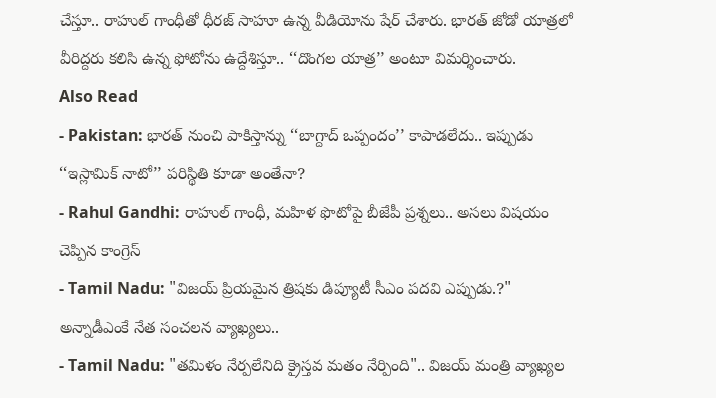చేస్తూ.. రాహుల్ గాంధీతో ధీరజ్ సాహూ ఉన్న వీడియోను షేర్ చేశారు. భారత్ జోడో యాత్రలో వీరిద్దరు కలిసి ఉన్న ఫోటోను ఉద్దేశిస్తూ.. ‘‘దొంగల యాత్ర’’ అంటూ విమర్శించారు.
Also Read
- Pakistan: భారత్ నుంచి పాకిస్తాన్ను ‘‘బాగ్దాద్ ఒప్పందం’’ కాపాడలేదు.. ఇప్పుడు ‘‘ఇస్లామిక్ నాటో’’ పరిస్థితి కూడా అంతేనా?
- Rahul Gandhi: రాహుల్ గాంధీ, మహిళ ఫొటోపై బీజేపీ ప్రశ్నలు.. అసలు విషయం చెప్పిన కాంగ్రెస్
- Tamil Nadu: "విజయ్ ప్రియమైన త్రిషకు డిప్యూటీ సీఎం పదవి ఎప్పుడు.?" అన్నాడీఎంకే నేత సంచలన వ్యాఖ్యలు..
- Tamil Nadu: "తమిళం నేర్పలేనిది క్రైస్తవ మతం నేర్పింది".. విజయ్ మంత్రి వ్యాఖ్యల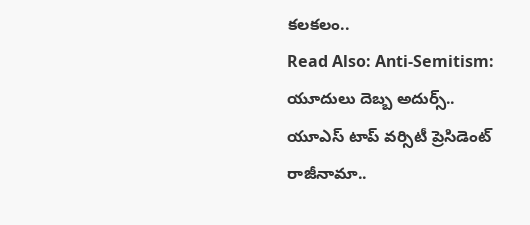కలకలం..
Read Also: Anti-Semitism: యూదులు దెబ్బ అదుర్స్.. యూఎస్ టాప్ వర్సిటీ ప్రెసిడెంట్ రాజీనామా..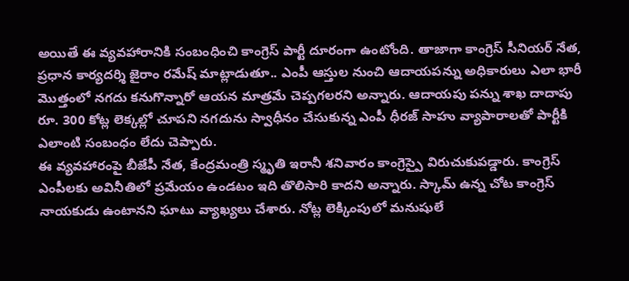అయితే ఈ వ్యవహారానికి సంబంధించి కాంగ్రెస్ పార్టీ దూరంగా ఉంటోంది. తాజాగా కాంగ్రెస్ సీనియర్ నేత, ప్రధాన కార్యదర్శి జైరాం రమేష్ మాట్లాడుతూ.. ఎంపీ ఆస్తుల నుంచి ఆదాయపన్ను అధికారులు ఎలా భారీ మొత్తంలో నగదు కనుగొన్నారో ఆయన మాత్రమే చెప్పగలరని అన్నారు. ఆదాయపు పన్ను శాఖ దాదాపు రూ. 300 కోట్ల లెక్కల్లో చూపని నగదును స్వాధీనం చేసుకున్న ఎంపీ ధీరజ్ సాహు వ్యాపారాలతో పార్టీకి ఎలాంటి సంబంధం లేదు చెప్పారు.
ఈ వ్యవహారంపై బీజేపీ నేత, కేంద్రమంత్రి స్మృతి ఇరానీ శనివారం కాంగ్రెస్పై విరుచుకుపడ్డారు. కాంగ్రెస్ ఎంపీలకు అవినీతిలో ప్రమేయం ఉండటం ఇది తొలిసారి కాదని అన్నారు. స్కామ్ ఉన్న చోట కాంగ్రెస్ నాయకుడు ఉంటానని ఘాటు వ్యాఖ్యలు చేశారు. నోట్ల లెక్కింపులో మనుషులే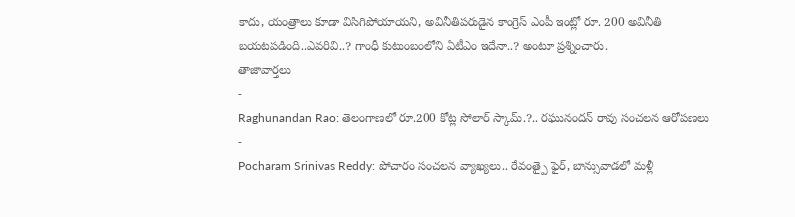కాదు, యంత్రాలు కూడా విసిగిపోయాయని, అవినీతిపరుడైన కాంగ్రెస్ ఎంపీ ఇంట్లో రూ. 200 అవినీతి బయటపడింది..ఎవరివి..? గాంధీ కుటుంబంలోని ఏటీఎం ఇదేనా..? అంటూ ప్రశ్నించారు.
తాజావార్తలు
-
Raghunandan Rao: తెలంగాణలో రూ.200 కోట్ల సోలార్ స్కామ్.?.. రఘునందన్ రావు సంచలన ఆరోపణలు
-
Pocharam Srinivas Reddy: పోచారం సంచలన వ్యాఖ్యలు.. రేవంత్పై ఫైర్, బాన్సువాడలో మళ్లీ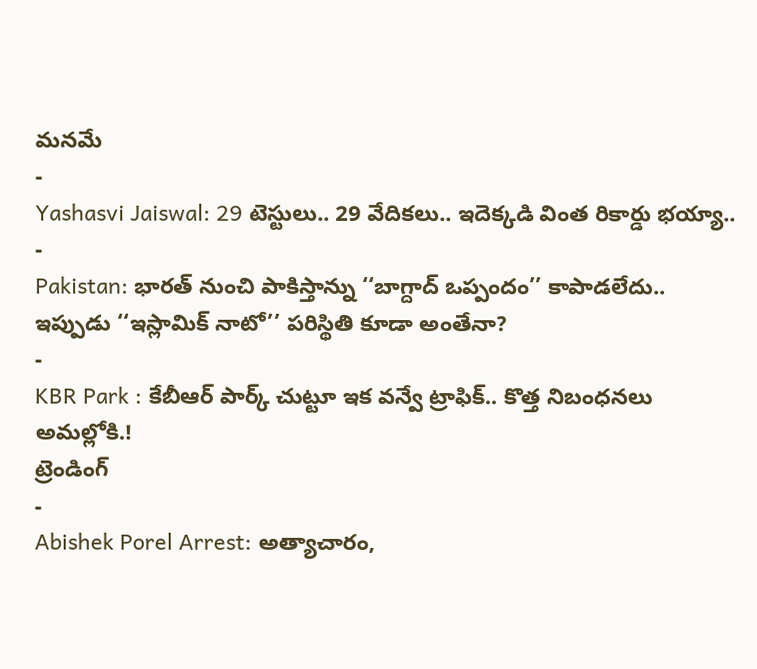మనమే
-
Yashasvi Jaiswal: 29 టెస్టులు.. 29 వేదికలు.. ఇదెక్కడి వింత రికార్డు భయ్యా..
-
Pakistan: భారత్ నుంచి పాకిస్తాన్ను ‘‘బాగ్దాద్ ఒప్పందం’’ కాపాడలేదు.. ఇప్పుడు ‘‘ఇస్లామిక్ నాటో’’ పరిస్థితి కూడా అంతేనా?
-
KBR Park : కేబీఆర్ పార్క్ చుట్టూ ఇక వన్వే ట్రాఫిక్.. కొత్త నిబంధనలు అమల్లోకి.!
ట్రెండింగ్
-
Abishek Porel Arrest: అత్యాచారం,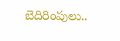బెదిరింపులు..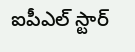ఐపీఎల్ స్టార్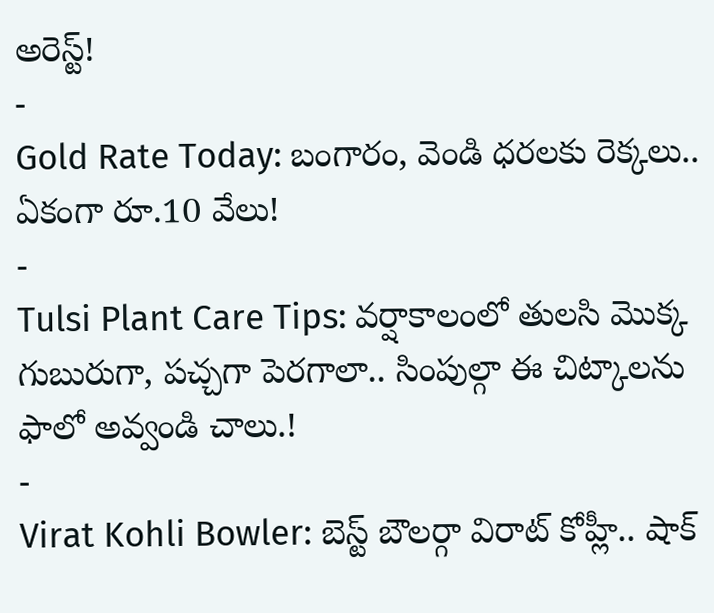అరెస్ట్!
-
Gold Rate Today: బంగారం, వెండి ధరలకు రెక్కలు.. ఏకంగా రూ.10 వేలు!
-
Tulsi Plant Care Tips: వర్షాకాలంలో తులసి మొక్క గుబురుగా, పచ్చగా పెరగాలా.. సింపుల్గా ఈ చిట్కాలను ఫాలో అవ్వండి చాలు.!
-
Virat Kohli Bowler: బెస్ట్ బౌలర్గా విరాట్ కోహ్లీ.. షాక్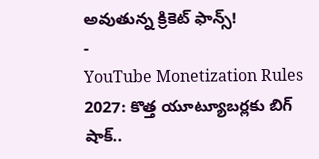అవుతున్న క్రికెట్ ఫాన్స్!
-
YouTube Monetization Rules 2027: కొత్త యూట్యూబర్లకు బిగ్ షాక్..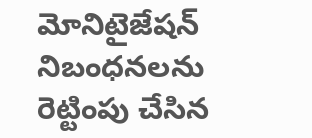మోనిటైజేషన్ నిబంధనలను రెట్టింపు చేసిన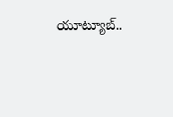యూట్యూబ్..